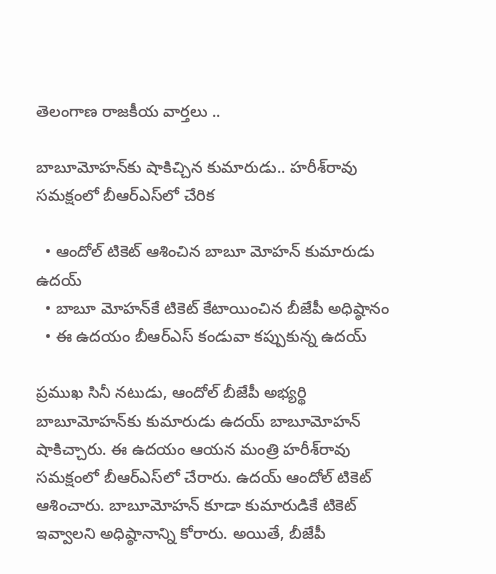తెలంగాణ రాజకీయ వార్తలు ..

బాబూమోహన్‌కు షాకిచ్చిన కుమారుడు.. హరీశ్‌రావు సమక్షంలో బీఆర్ఎస్‌లో చేరిక

  • ఆందోల్ టికెట్ ఆశించిన బాబూ మోహన్ కుమారుడు ఉదయ్
  • బాబూ మోహన్‌కే టికెట్ కేటాయించిన బీజేపీ అధిష్ఠానం
  • ఈ ఉదయం బీఆర్ఎస్ కండువా కప్పుకున్న ఉదయ్

ప్రముఖ సినీ నటుడు, ఆందోల్ బీజేపీ అభ్యర్థి బాబూమోహన్‌కు కుమారుడు ఉదయ్ బాబూమోహన్ షాకిచ్చారు. ఈ ఉదయం ఆయన మంత్రి హరీశ్‌రావు సమక్షంలో బీఆర్ఎస్‌లో చేరారు. ఉదయ్ ఆందోల్ టికెట్ ఆశించారు. బాబూమోహన్ కూడా కుమారుడికే టికెట్ ఇవ్వాలని అధిష్ఠానాన్ని కోరారు. అయితే, బీజేపీ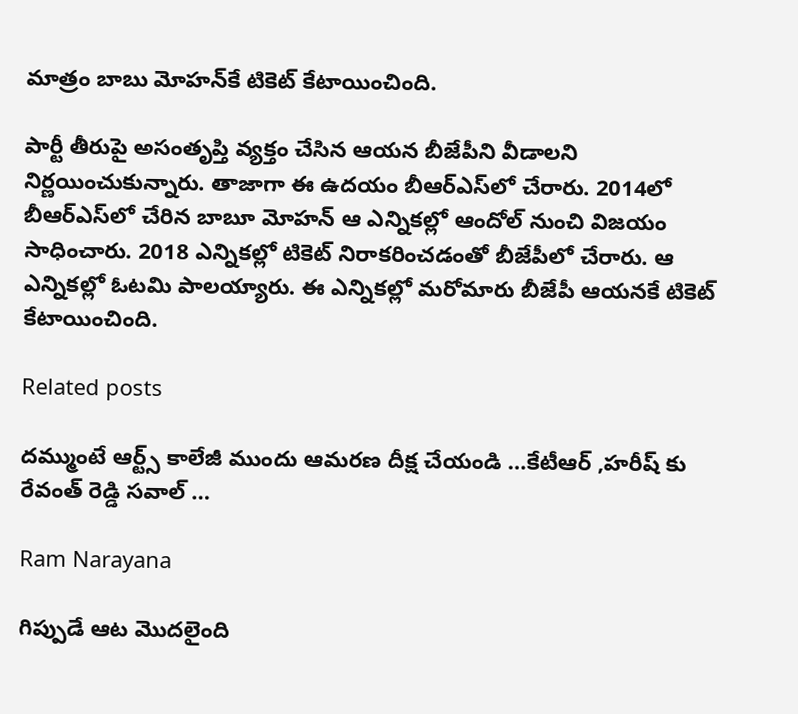మాత్రం బాబు మోహన్‌కే టికెట్ కేటాయించింది.

పార్టీ తీరుపై అసంతృప్తి వ్యక్తం చేసిన ఆయన బీజేపీని వీడాలని నిర్ణయించుకున్నారు. తాజాగా ఈ ఉదయం బీఆర్ఎస్‌లో చేరారు. 2014లో బీఆర్ఎస్‌లో చేరిన బాబూ మోహన్ ఆ ఎన్నికల్లో ఆందోల్‌ నుంచి విజయం సాధించారు. 2018 ఎన్నికల్లో టికెట్ నిరాకరించడంతో బీజేపీలో చేరారు. ఆ ఎన్నికల్లో ఓటమి పాలయ్యారు. ఈ ఎన్నికల్లో మరోమారు బీజేపీ ఆయనకే టికెట్ కేటాయించింది.

Related posts

దమ్ముంటే ఆర్ట్స్ కాలేజీ ముందు ఆమరణ దీక్ష చేయండి …కేటీఆర్ ,హరీష్ కు రేవంత్ రెడ్డి సవాల్ …

Ram Narayana

గిప్పుడే ఆట మొదలైంది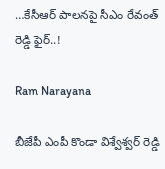…కేసీఆర్ పాలనపై సీఎం రేవంత్ రెడ్డి ఫైర్..!

Ram Narayana

బీజేపీ ఎంపీ కొండా విశ్వేశ్వర్ రెడ్డి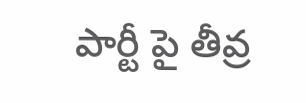పార్టీ పై తీవ్ర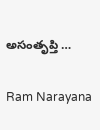అసంతృప్తి …

Ram Narayana